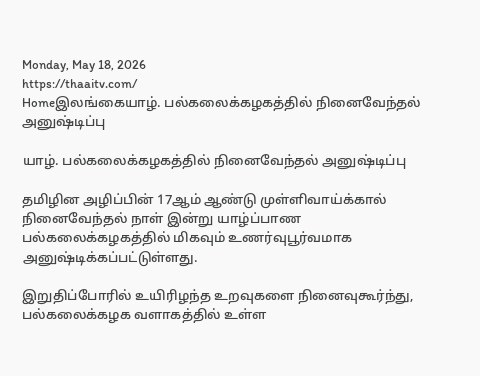Monday, May 18, 2026
https://thaaitv.com/
Homeஇலங்கையாழ். பல்கலைக்கழகத்தில் நினைவேந்தல் அனுஷ்டிப்பு

யாழ். பல்கலைக்கழகத்தில் நினைவேந்தல் அனுஷ்டிப்பு

தமிழின அழிப்பின் 17ஆம் ஆண்டு முள்ளிவாய்க்கால் நினைவேந்தல் நாள் இன்று யாழ்ப்பாண பல்கலைக்கழகத்தில் மிகவும் உணர்வுபூர்வமாக அனுஷ்டிக்கப்பட்டுள்ளது.

இறுதிப்போரில் உயிரிழந்த உறவுகளை நினைவுகூர்ந்து,  பல்கலைக்கழக வளாகத்தில் உள்ள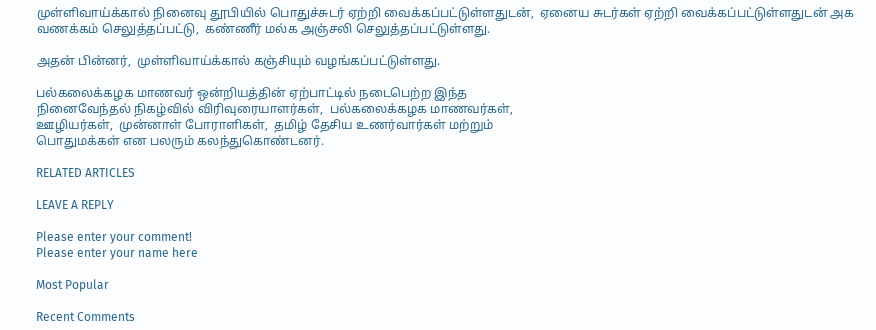முள்ளிவாய்க்கால் நினைவு தூபியில் பொதுச்சுடர் ஏற்றி வைக்கப்பட்டுள்ளதுடன்,  ஏனைய சுடர்கள் ஏற்றி வைக்கப்பட்டுள்ளதுடன் அக வணக்கம் செலுத்தப்பட்டு,  கண்ணீர் மல்க அஞ்சலி செலுத்தப்பட்டுள்ளது.

அதன் பின்னர்,  முள்ளிவாய்க்கால் கஞ்சியும் வழங்கப்பட்டுள்ளது.

பல்கலைக்கழக மாணவர் ஒன்றியத்தின் ஏற்பாட்டில் நடைபெற்ற இந்த
நினைவேந்தல் நிகழ்வில் விரிவுரையாளர்கள்,  பல்கலைக்கழக மாணவர்கள்,
ஊழியர்கள்,  முன்னாள் போராளிகள்,  தமிழ் தேசிய உணர்வார்கள் மற்றும்
பொதுமக்கள் என பலரும் கலந்துகொண்டனர்.

RELATED ARTICLES

LEAVE A REPLY

Please enter your comment!
Please enter your name here

Most Popular

Recent Comments